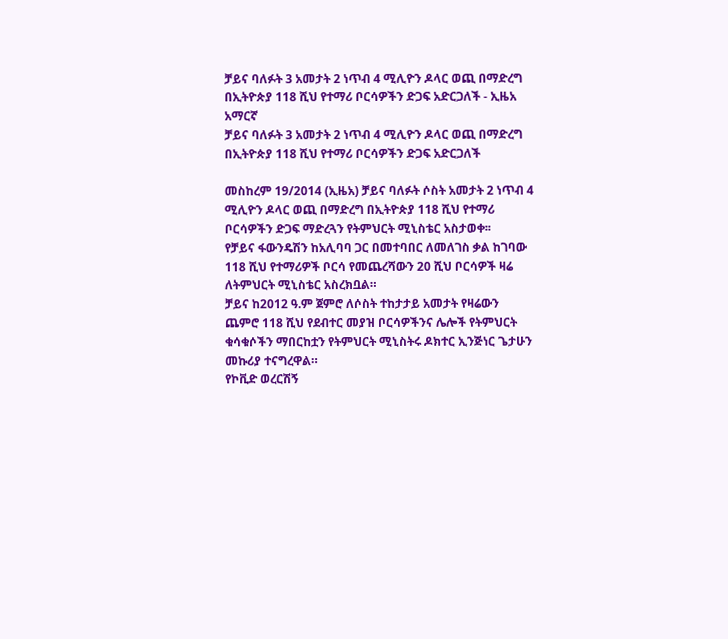ቻይና ባለፉት 3 አመታት 2 ነጥብ 4 ሚሊዮን ዶላር ወጪ በማድረግ በኢትዮጵያ 118 ሺህ የተማሪ ቦርሳዎችን ድጋፍ አድርጋለች - ኢዜአ አማርኛ
ቻይና ባለፉት 3 አመታት 2 ነጥብ 4 ሚሊዮን ዶላር ወጪ በማድረግ በኢትዮጵያ 118 ሺህ የተማሪ ቦርሳዎችን ድጋፍ አድርጋለች

መስከረም 19/2014 (ኢዜአ) ቻይና ባለፉት ሶስት አመታት 2 ነጥብ 4 ሚሊዮን ዶላር ወጪ በማድረግ በኢትዮጵያ 118 ሺህ የተማሪ ቦርሳዎችን ድጋፍ ማድረጓን የትምህርት ሚኒስቴር አስታወቀ፡፡
የቻይና ፋውንዴሽን ከአሊባባ ጋር በመተባበር ለመለገስ ቃል ከገባው 118 ሺህ የተማሪዎች ቦርሳ የመጨረሻውን 20 ሺህ ቦርሳዎች ዛሬ ለትምህርት ሚኒስቴር አስረክቧል።
ቻይና ከ2012 ዓ.ም ጀምሮ ለሶስት ተከታታይ አመታት የዛሬውን ጨምሮ 118 ሺህ የደብተር መያዝ ቦርሳዎችንና ሌሎች የትምህርት ቁሳቁሶችን ማበርከቷን የትምህርት ሚኒስትሩ ዶክተር ኢንጅነር ጌታሁን መኩሪያ ተናግረዋል።
የኮቪድ ወረርሽኝ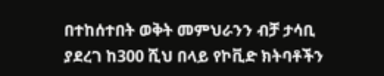በተከሰተበት ወቅት መምህራንን ብቻ ታሳቢ ያደረገ ከ300 ሺህ በላይ የኮቪድ ክትባቶችን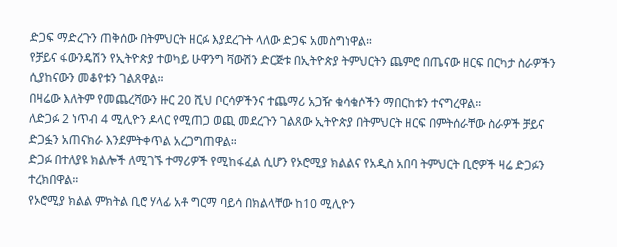ድጋፍ ማድረጉን ጠቅሰው በትምህርት ዘርፉ እያደረጉት ላለው ድጋፍ አመስግነዋል።
የቻይና ፋውንዴሽን የኢትዮጵያ ተወካይ ሁዋንግ ቫውሽን ድርጅቱ በኢትዮጵያ ትምህርትን ጨምሮ በጤናው ዘርፍ በርካታ ስራዎችን ሲያከናውን መቆየቱን ገልጸዋል።
በዛሬው እለትም የመጨረሻውን ዙር 20 ሺህ ቦርሳዎችንና ተጨማሪ አጋዥ ቁሳቁሶችን ማበርከቱን ተናግረዋል።
ለድጋፉ 2 ነጥብ 4 ሚሊዮን ዶላር የሚጠጋ ወጪ መደረጉን ገልጸው ኢትዮጵያ በትምህርት ዘርፍ በምትሰራቸው ስራዎች ቻይና ድጋፏን አጠናክራ እንደምትቀጥል አረጋግጠዋል።
ድጋፉ በተለያዩ ክልሎች ለሚገኙ ተማሪዎች የሚከፋፈል ሲሆን የኦሮሚያ ክልልና የአዲስ አበባ ትምህርት ቢሮዎች ዛሬ ድጋፉን ተረክበዋል።
የኦሮሚያ ክልል ምክትል ቢሮ ሃላፊ አቶ ግርማ ባይሳ በክልላቸው ከ10 ሚሊዮን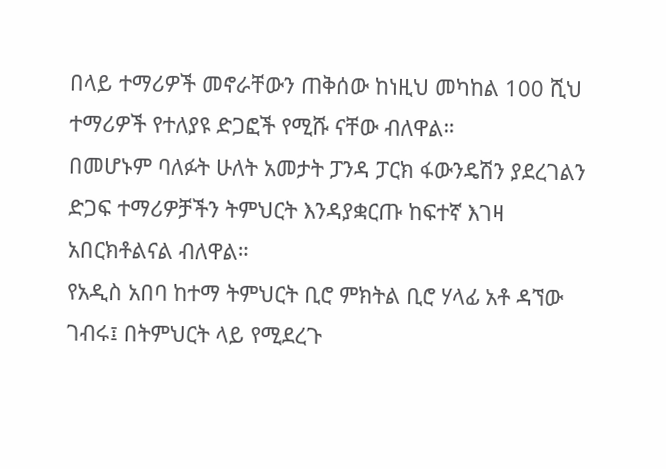በላይ ተማሪዎች መኖራቸውን ጠቅሰው ከነዚህ መካከል 100 ሺህ ተማሪዎች የተለያዩ ድጋፎች የሚሹ ናቸው ብለዋል።
በመሆኑም ባለፉት ሁለት አመታት ፓንዳ ፓርክ ፋውንዴሽን ያደረገልን ድጋፍ ተማሪዎቻችን ትምህርት እንዳያቋርጡ ከፍተኛ እገዛ አበርክቶልናል ብለዋል።
የአዲስ አበባ ከተማ ትምህርት ቢሮ ምክትል ቢሮ ሃላፊ አቶ ዳኘው ገብሩ፤ በትምህርት ላይ የሚደረጉ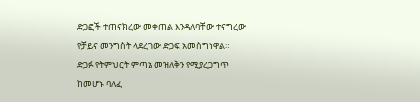ድጋፎች ተጠናክረው መቀጠል እንዳለባቸው ተናግረው የቻይና መንግስት ላደረገው ድጋፍ አመስግነዋል።
ድጋፉ የትምህርት ምጣኔ መዝለቅን የሚያረጋግጥ ከመሆኑ ባለፈ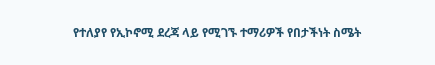የተለያየ የኢኮኖሚ ደረጃ ላይ የሚገኙ ተማሪዎች የበታችነት ስሜት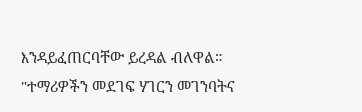እንዳይፈጠርባቸው ይረዳል ብለዋል።
"ተማሪዎችን መደገፍ ሃገርን መገንባትና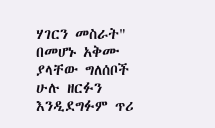ሃገርን መስራት" በመሆኑ አቅሙ ያላቸው ግለሰቦች ሁሉ ዘርፉን እንዲደግፉም ጥሪ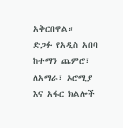አቅርበዋል።
ድጋፉ የአዲስ አበባ ከተማን ጨምሮ፣ ለአማራ፣ ኦሮሚያ እና አፋር ክልሎች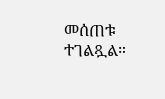መሰጠቱ ተገልጿል።